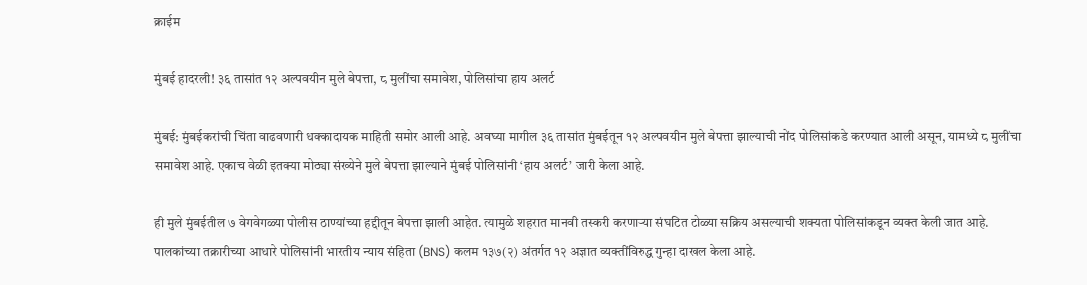क्राईम

मुंबई हादरली! ३६ तासांत १२ अल्पवयीन मुले बेपत्ता, ८ मुलींचा समावेश, पोलिसांचा हाय अलर्ट

मुंबई: मुंबईकरांची चिंता वाढवणारी धक्कादायक माहिती समोर आली आहे. अवघ्या मागील ३६ तासांत मुंबईतून १२ अल्पवयीन मुले बेपत्ता झाल्याची नोंद पोलिसांकडे करण्यात आली असून, यामध्ये ८ मुलींचा समावेश आहे. एकाच वेळी इतक्या मोठ्या संख्येने मुले बेपत्ता झाल्याने मुंबई पोलिसांनी ‘हाय अलर्ट’ जारी केला आहे.

ही मुले मुंबईतील ७ वेगवेगळ्या पोलीस ठाण्यांच्या हद्दीतून बेपत्ता झाली आहेत. त्यामुळे शहरात मानवी तस्करी करणाऱ्या संघटित टोळ्या सक्रिय असल्याची शक्यता पोलिसांकडून व्यक्त केली जात आहे. पालकांच्या तक्रारीच्या आधारे पोलिसांनी भारतीय न्याय संहिता (BNS) कलम १३७(२) अंतर्गत १२ अज्ञात व्यक्तींविरुद्ध गुन्हा दाखल केला आहे.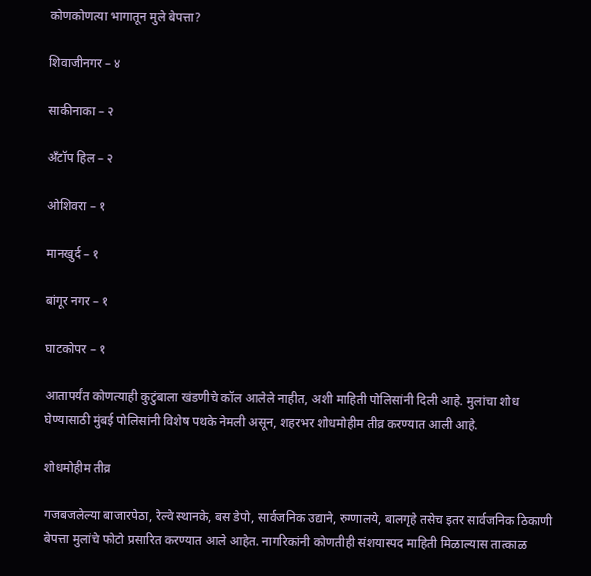कोणकोणत्या भागातून मुले बेपत्ता?

शिवाजीनगर – ४

साकीनाका – २

अँटॉप हिल – २

ओशिवरा – १

मानखुर्द – १

बांगूर नगर – १

घाटकोपर – १

आतापर्यंत कोणत्याही कुटुंबाला खंडणीचे कॉल आलेले नाहीत, अशी माहिती पोलिसांनी दिली आहे. मुलांचा शोध घेण्यासाठी मुंबई पोलिसांनी विशेष पथके नेमली असून, शहरभर शोधमोहीम तीव्र करण्यात आली आहे.

शोधमोहीम तीव्र

गजबजलेल्या बाजारपेठा, रेल्वे स्थानके, बस डेपो, सार्वजनिक उद्याने, रुग्णालये, बालगृहे तसेच इतर सार्वजनिक ठिकाणी बेपत्ता मुलांचे फोटो प्रसारित करण्यात आले आहेत. नागरिकांनी कोणतीही संशयास्पद माहिती मिळाल्यास तात्काळ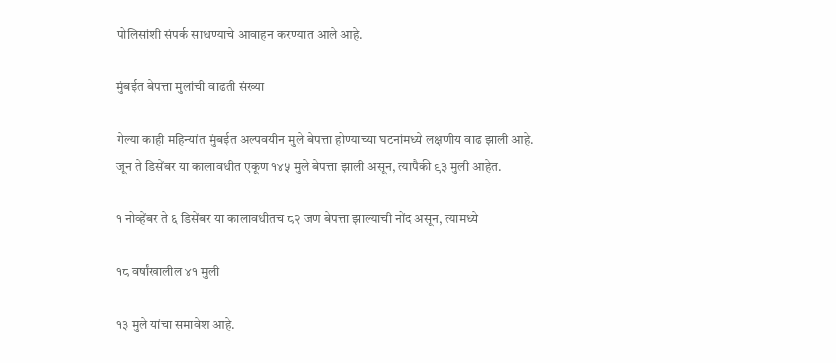पोलिसांशी संपर्क साधण्याचे आवाहन करण्यात आले आहे.

मुंबईत बेपत्ता मुलांची वाढती संख्या

गेल्या काही महिन्यांत मुंबईत अल्पवयीन मुले बेपत्ता होण्याच्या घटनांमध्ये लक्षणीय वाढ झाली आहे. जून ते डिसेंबर या कालावधीत एकूण १४५ मुले बेपत्ता झाली असून, त्यापैकी ९३ मुली आहेत.

१ नोव्हेंबर ते ६ डिसेंबर या कालावधीतच ८२ जण बेपत्ता झाल्याची नोंद असून, त्यामध्ये

१८ वर्षांखालील ४१ मुली

१३ मुले यांचा समावेश आहे.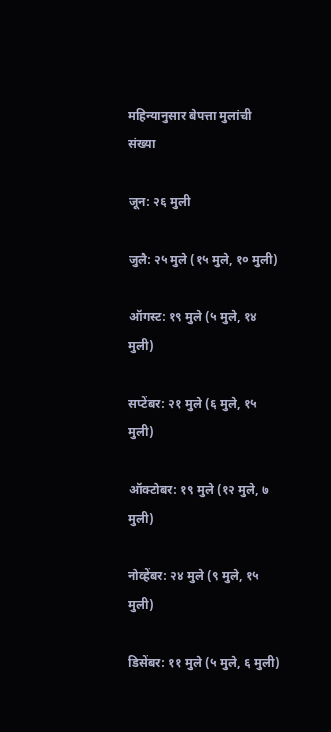महिन्यानुसार बेपत्ता मुलांची संख्या

जून: २६ मुली

जुलै: २५ मुले (१५ मुले, १० मुली)

ऑगस्ट: १९ मुले (५ मुले, १४ मुली)

सप्टेंबर: २१ मुले (६ मुले, १५ मुली)

ऑक्टोबर: १९ मुले (१२ मुले, ७ मुली)

नोव्हेंबर: २४ मुले (९ मुले, १५ मुली)

डिसेंबर: ११ मुले (५ मुले, ६ मुली)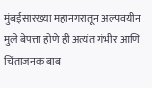मुंबईसारख्या महानगरातून अल्पवयीन मुले बेपत्ता होणे ही अत्यंत गंभीर आणि चिंताजनक बाब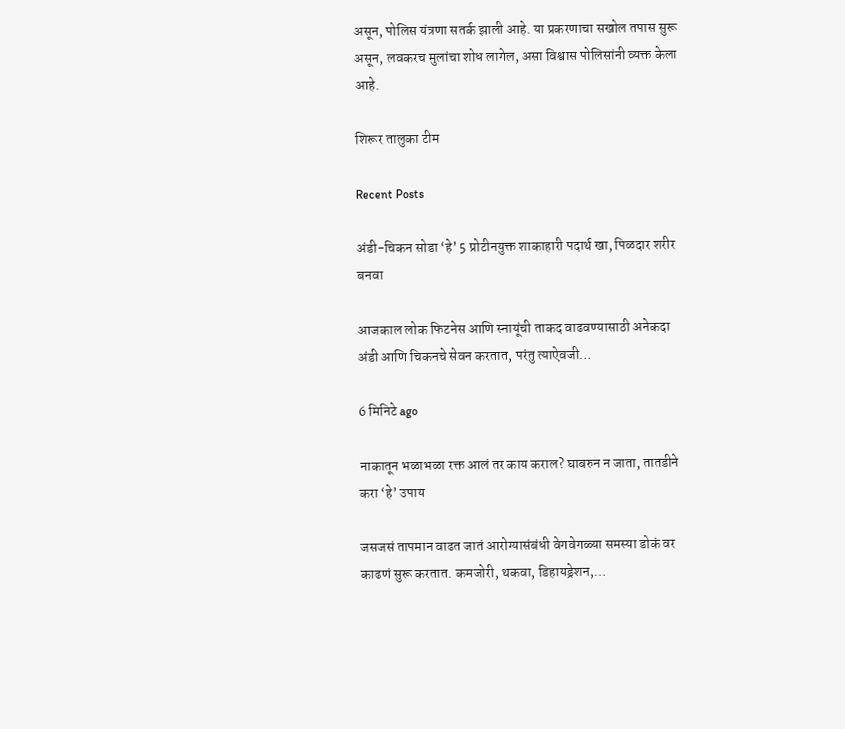असून, पोलिस यंत्रणा सतर्क झाली आहे. या प्रकरणाचा सखोल तपास सुरू असून, लवकरच मुलांचा शोध लागेल, असा विश्वास पोलिसांनी व्यक्त केला आहे.

शिरूर तालुका टीम

Recent Posts

अंडी-चिकन सोडा ‘हे’ 5 प्रोटीनयुक्त शाकाहारी पदार्थ खा, पिळदार शरीर बनवा

आजकाल लोक फिटनेस आणि स्नायूंची ताकद वाढवण्यासाठी अनेकदा अंडी आणि चिकनचे सेवन करतात, परंतु त्याऐवजी…

6 मिनिटे ago

नाकातून भळाभळा रक्त आलं तर काय कराल? घाबरुन न जाता, तातडीने करा ‘हे’ उपाय

जसजसं तापमान वाढत जातं आरोग्यासंबंधी वेगवेगळ्या समस्या डोकं वर काढणं सुरू करतात. कमजोरी, थकवा, डिहायड्रेशन,…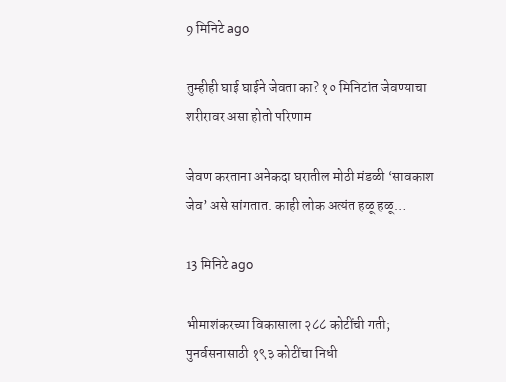9 मिनिटे ago

तुम्हीही घाई घाईने जेवता का? १० मिनिटांत जेवण्याचा शरीरावर असा होतो परिणाम

जेवण करताना अनेकदा घरातील मोठी मंडळी ‘सावकाश जेव’ असे सांगतात. काही लोक अत्यंत हळू हळू…

13 मिनिटे ago

भीमाशंकरच्या विकासाला २८८ कोटींची गती; पुनर्वसनासाठी १९३ कोटींचा निधी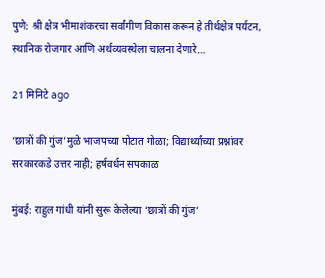पुणे: श्री क्षेत्र भीमाशंकरचा सर्वांगीण विकास करून हे तीर्थक्षेत्र पर्यटन, स्थानिक रोजगार आणि अर्थव्यवस्थेला चालना देणारे…

21 मिनिटे ago

‘छात्रों की गुंज’मुळे भाजपच्या पोटात गोळा; विद्यार्थ्यांच्या प्रश्नांवर सरकारकडे उत्तर नाही; हर्षवर्धन सपकाळ

मुंबई: राहुल गांधी यांनी सुरू केलेल्या ‘छात्रों की गुंज’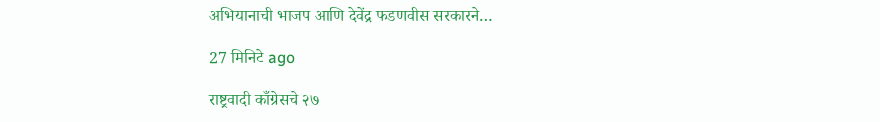अभियानाची भाजप आणि देवेंद्र फडणवीस सरकारने…

27 मिनिटे ago

राष्ट्रवादी काँग्रेसचे २७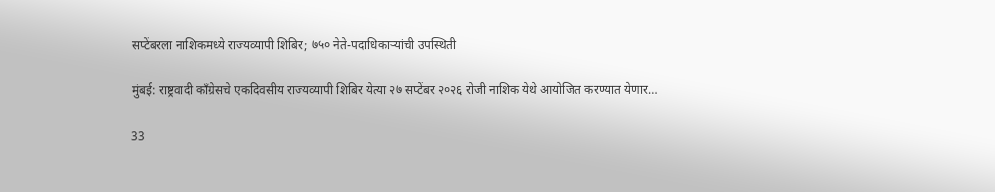सप्टेंबरला नाशिकमध्ये राज्यव्यापी शिबिर; ७५० नेते-पदाधिकाऱ्यांची उपस्थिती

मुंबई: राष्ट्रवादी काँग्रेसचे एकदिवसीय राज्यव्यापी शिबिर येत्या २७ सप्टेंबर २०२६ रोजी नाशिक येथे आयोजित करण्यात येणार…

33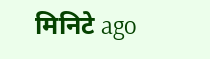मिनिटे ago